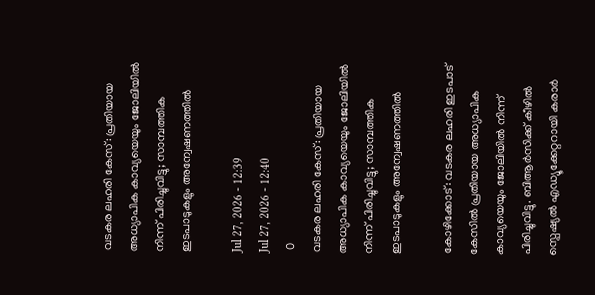വടകര ലഹരി കേസ്: പ്രതിയായ അധ്യാപിക കാവ്യയെയും ജോലിയിൽ നിന്ന് പിരിച്ചുവിട്ടു; സാമ്പത്തിക ഇടപാടുകളും അന്വേഷണത്തിൽ

Jul 27, 2026 - 12:39
Jul 27, 2026 - 12:40
 0
വടകര ലഹരി കേസ്: പ്രതിയായ അധ്യാപിക കാവ്യയെയും ജോലിയിൽ നിന്ന് പിരിച്ചുവിട്ടു; സാമ്പത്തിക ഇടപാടുകളും അന്വേഷണത്തിൽ

കോഴിക്കോട്: വടകര ലഹരി ഇടപാട് കേസിൽ പ്രതിയായ അധ്യാപിക കാവ്യയെയും ജോലിയിൽ നിന്ന് പിരിച്ചുവിട്ടു. ബിആർസിക്ക് കീഴിൽ സ്പെഷ്യൽ എഡ്യൂക്കേറ്ററായി കരാർ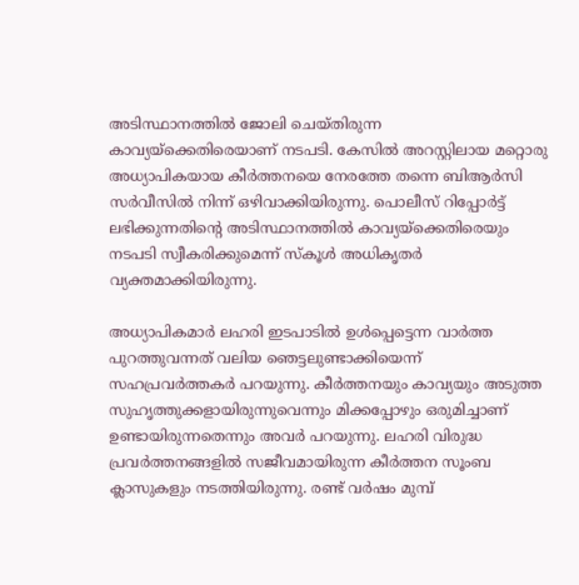അടിസ്ഥാനത്തിൽ ജോലി ചെയ്തിരുന്ന കാവ്യയ്‌ക്കെതിരെയാണ് നടപടി. കേസിൽ അറസ്റ്റിലായ മറ്റൊരു അധ്യാപികയായ കീർത്തനയെ നേരത്തേ തന്നെ ബിആർസി സർവീസിൽ നിന്ന് ഒഴിവാക്കിയിരുന്നു. പൊലീസ് റിപ്പോർട്ട് ലഭിക്കുന്നതിന്റെ അടിസ്ഥാനത്തിൽ കാവ്യയ്‌ക്കെതിരെയും നടപടി സ്വീകരിക്കുമെന്ന് സ്‌കൂൾ അധികൃതർ വ്യക്തമാക്കിയിരുന്നു.

അധ്യാപികമാർ ലഹരി ഇടപാടിൽ ഉൾപ്പെട്ടെന്ന വാർത്ത പുറത്തുവന്നത് വലിയ ഞെട്ടലുണ്ടാക്കിയെന്ന് സഹപ്രവർത്തകർ പറയുന്നു. കീർത്തനയും കാവ്യയും അടുത്ത സുഹൃത്തുക്കളായിരുന്നുവെന്നും മിക്കപ്പോഴും ഒരുമിച്ചാണ് ഉണ്ടായിരുന്നതെന്നും അവർ പറയുന്നു. ലഹരി വിരുദ്ധ പ്രവർത്തനങ്ങളിൽ സജീവമായിരുന്ന കീർത്തന സൂംബ ക്ലാസുകളും നടത്തിയിരുന്നു. രണ്ട് വർഷം മുമ്പ്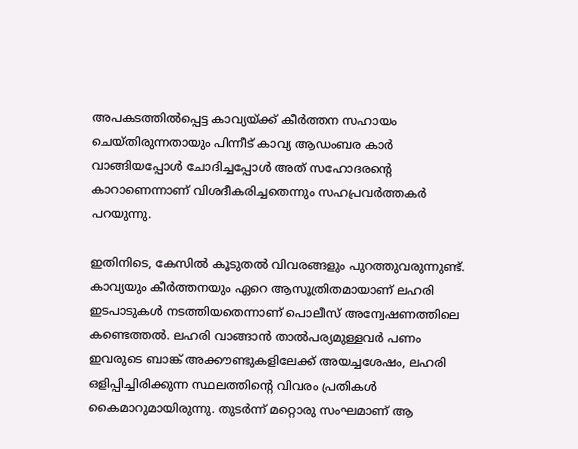അപകടത്തിൽപ്പെട്ട കാവ്യയ്ക്ക് കീർത്തന സഹായം ചെയ്തിരുന്നതായും പിന്നീട് കാവ്യ ആഡംബര കാർ വാങ്ങിയപ്പോൾ ചോദിച്ചപ്പോൾ അത് സഹോദരന്റെ കാറാണെന്നാണ് വിശദീകരിച്ചതെന്നും സഹപ്രവർത്തകർ പറയുന്നു.

ഇതിനിടെ, കേസിൽ കൂടുതൽ വിവരങ്ങളും പുറത്തുവരുന്നുണ്ട്. കാവ്യയും കീർത്തനയും ഏറെ ആസൂത്രിതമായാണ് ലഹരി ഇടപാടുകൾ നടത്തിയതെന്നാണ് പൊലീസ് അന്വേഷണത്തിലെ കണ്ടെത്തൽ. ലഹരി വാങ്ങാൻ താൽപര്യമുള്ളവർ പണം ഇവരുടെ ബാങ്ക് അക്കൗണ്ടുകളിലേക്ക് അയച്ചശേഷം, ലഹരി ഒളിപ്പിച്ചിരിക്കുന്ന സ്ഥലത്തിന്റെ വിവരം പ്രതികൾ കൈമാറുമായിരുന്നു. തുടർന്ന് മറ്റൊരു സംഘമാണ് ആ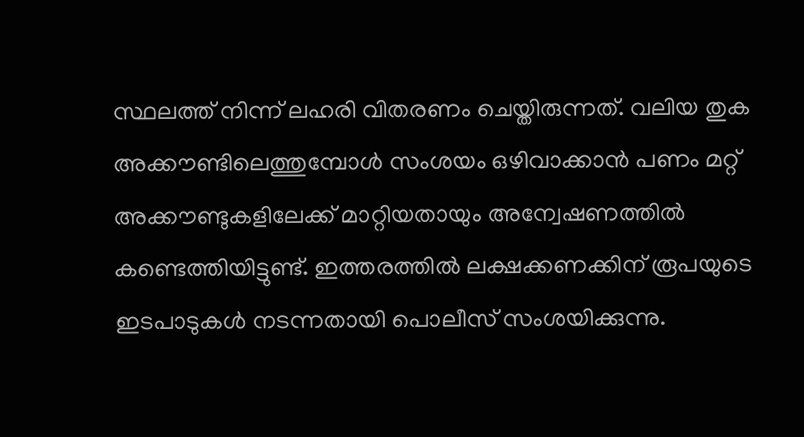സ്ഥലത്ത് നിന്ന് ലഹരി വിതരണം ചെയ്തിരുന്നത്. വലിയ തുക അക്കൗണ്ടിലെത്തുമ്പോൾ സംശയം ഒഴിവാക്കാൻ പണം മറ്റ് അക്കൗണ്ടുകളിലേക്ക് മാറ്റിയതായും അന്വേഷണത്തിൽ കണ്ടെത്തിയിട്ടുണ്ട്. ഇത്തരത്തിൽ ലക്ഷക്കണക്കിന് രൂപയുടെ ഇടപാടുകൾ നടന്നതായി പൊലീസ് സംശയിക്കുന്നു.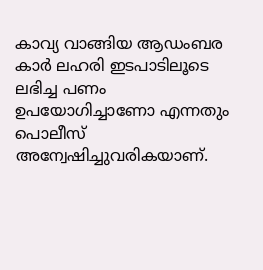കാവ്യ വാങ്ങിയ ആഡംബര കാർ ലഹരി ഇടപാടിലൂടെ ലഭിച്ച പണം ഉപയോഗിച്ചാണോ എന്നതും പൊലീസ് അന്വേഷിച്ചുവരികയാണ്.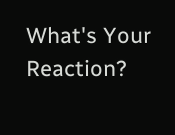What's Your Reaction?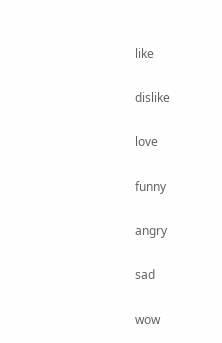like

dislike

love

funny

angry

sad

wow